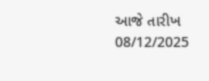આજે તારીખ 08/12/2025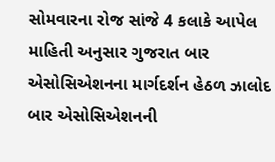સોમવારના રોજ સાંજે 4 કલાકે આપેલ માહિતી અનુસાર ગુજરાત બાર એસોસિએશનના માર્ગદર્શન હેઠળ ઝાલોદ બાર એસોસિએશનની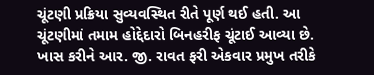ચૂંટણી પ્રક્રિયા સુવ્યવસ્થિત રીતે પૂર્ણ થઈ હતી. આ ચૂંટણીમાં તમામ હોદ્દેદારો બિનહરીફ ચૂંટાઈ આવ્યા છે. ખાસ કરીને આર. જી. રાવત ફરી એકવાર પ્રમુખ તરીકે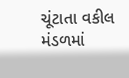ચૂંટાતા વકીલ મંડળમાં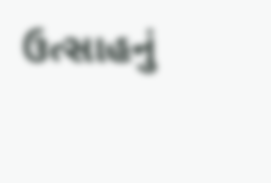ઉત્સાહનું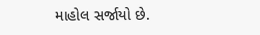માહોલ સર્જાયો છે.